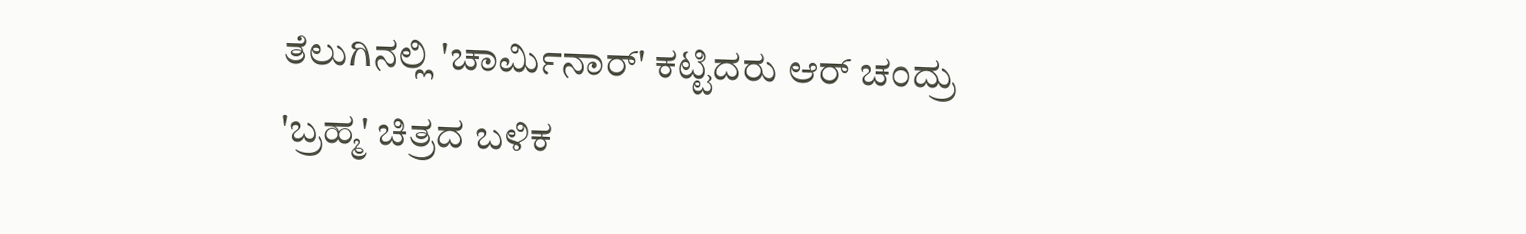ತೆಲುಗಿನಲ್ಲಿ 'ಚಾರ್ಮಿನಾರ್' ಕಟ್ಟಿದರು ಆರ್ ಚಂದ್ರು
'ಬ್ರಹ್ಮ' ಚಿತ್ರದ ಬಳಿಕ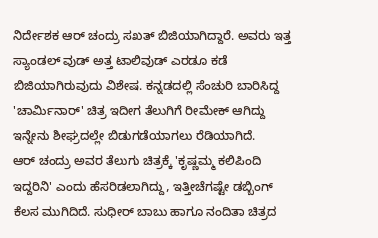ನಿರ್ದೇಶಕ ಆರ್ ಚಂದ್ರು ಸಖತ್ ಬಿಜಿಯಾಗಿದ್ದಾರೆ. ಅವರು ಇತ್ತ ಸ್ಯಾಂಡಲ್ ವುಡ್ ಅತ್ತ ಟಾಲಿವುಡ್ ಎರಡೂ ಕಡೆ ಬಿಜಿಯಾಗಿರುವುದು ವಿಶೇಷ. ಕನ್ನಡದಲ್ಲಿ ಸೆಂಚುರಿ ಬಾರಿಸಿದ್ದ 'ಚಾರ್ಮಿನಾರ್' ಚಿತ್ರ ಇದೀಗ ತೆಲುಗಿಗೆ ರೀಮೇಕ್ ಆಗಿದ್ದು ಇನ್ನೇನು ಶೀಘ್ರದಲ್ಲೇ ಬಿಡುಗಡೆಯಾಗಲು ರೆಡಿಯಾಗಿದೆ.
ಆರ್ ಚಂದ್ರು ಅವರ ತೆಲುಗು ಚಿತ್ರಕ್ಕೆ 'ಕೃಷ್ಣಮ್ಮ ಕಲಿಪಿಂದಿ ಇದ್ದರಿನಿ' ಎಂದು ಹೆಸರಿಡಲಾಗಿದ್ದು, ಇತ್ತೀಚೆಗಷ್ಟೇ ಡಬ್ಬಿಂಗ್ ಕೆಲಸ ಮುಗಿದಿದೆ. ಸುಧೀರ್ ಬಾಬು ಹಾಗೂ ನಂದಿತಾ ಚಿತ್ರದ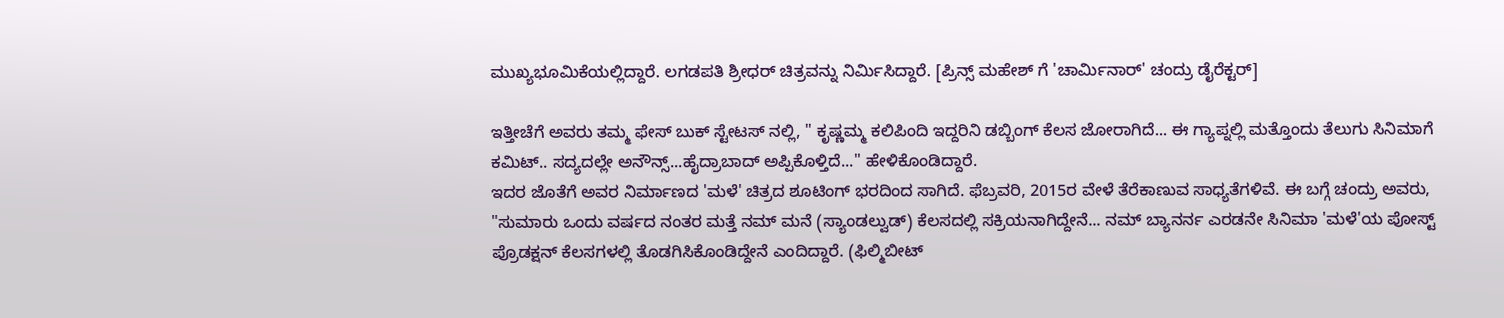ಮುಖ್ಯಭೂಮಿಕೆಯಲ್ಲಿದ್ದಾರೆ. ಲಗಡಪತಿ ಶ್ರೀಧರ್ ಚಿತ್ರವನ್ನು ನಿರ್ಮಿಸಿದ್ದಾರೆ. [ಪ್ರಿನ್ಸ್ ಮಹೇಶ್ ಗೆ 'ಚಾರ್ಮಿನಾರ್' ಚಂದ್ರು ಡೈರೆಕ್ಟರ್]

ಇತ್ತೀಚೆಗೆ ಅವರು ತಮ್ಮ ಫೇಸ್ ಬುಕ್ ಸ್ಟೇಟಸ್ ನಲ್ಲಿ, " ಕೃಷ್ಣಮ್ಮ ಕಲಿಪಿಂದಿ ಇದ್ದರಿನಿ ಡಬ್ಬಿಂಗ್ ಕೆಲಸ ಜೋರಾಗಿದೆ... ಈ ಗ್ಯಾಪ್ನಲ್ಲಿ ಮತ್ತೊಂದು ತೆಲುಗು ಸಿನಿಮಾಗೆ ಕಮಿಟ್.. ಸದ್ಯದಲ್ಲೇ ಅನೌನ್ಸ್...ಹೈದ್ರಾಬಾದ್ ಅಪ್ಪಿಕೊಳ್ತಿದೆ..." ಹೇಳಿಕೊಂಡಿದ್ದಾರೆ.
ಇದರ ಜೊತೆಗೆ ಅವರ ನಿರ್ಮಾಣದ 'ಮಳೆ' ಚಿತ್ರದ ಶೂಟಿಂಗ್ ಭರದಿಂದ ಸಾಗಿದೆ. ಫೆಬ್ರವರಿ, 2015ರ ವೇಳೆ ತೆರೆಕಾಣುವ ಸಾಧ್ಯತೆಗಳಿವೆ. ಈ ಬಗ್ಗೆ ಚಂದ್ರು ಅವರು, "ಸುಮಾರು ಒಂದು ವರ್ಷದ ನಂತರ ಮತ್ತೆ ನಮ್ ಮನೆ (ಸ್ಯಾಂಡಲ್ವುಡ್) ಕೆಲಸದಲ್ಲಿ ಸಕ್ರಿಯನಾಗಿದ್ದೇನೆ... ನಮ್ ಬ್ಯಾನರ್ನ ಎರಡನೇ ಸಿನಿಮಾ 'ಮಳೆ'ಯ ಪೋಸ್ಟ್ ಪ್ರೊಡಕ್ಷನ್ ಕೆಲಸಗಳಲ್ಲಿ ತೊಡಗಿಸಿಕೊಂಡಿದ್ದೇನೆ ಎಂದಿದ್ದಾರೆ. (ಫಿಲ್ಮಿಬೀಟ್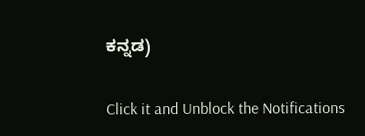ಕನ್ನಡ)


Click it and Unblock the Notifications